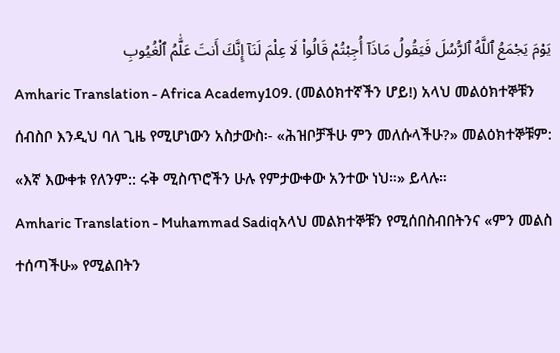يَوْمَ يَجْمَعُ ٱللَّهُ ٱلرُّسُلَ فَيَقُولُ مَاذَآ أُجِبْتُمْ قَالُوا۟ لَا عِلْمَ لَنَآ إِنَّكَ أَنتَ عَلَّٰمُ ٱلْغُيُوبِ
Amharic Translation - Africa Academy109. (መልዕክተኛችን ሆይ!) አላህ መልዕክተኞቹን ሰብስቦ እንዲህ ባለ ጊዜ የሚሆነውን አስታውስ፡- «ሕዝቦቻችሁ ምን መለሱላችሁ?» መልዕክተኞቹም: «እኛ እውቀቱ የለንም:: ሩቅ ሚስጥሮችን ሁሉ የምታውቀው አንተው ነህ።» ይላሉ።
Amharic Translation - Muhammad Sadiqአላህ መልክተኞቹን የሚሰበስብበትንና «ምን መልስ ተሰጣችሁ» የሚልበትን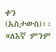ቀን (አስታውስ)፡፡ «ለእኛ ምንም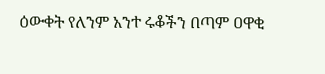ዕውቀት የለንም አንተ ሩቆችን በጣም ዐዋቂ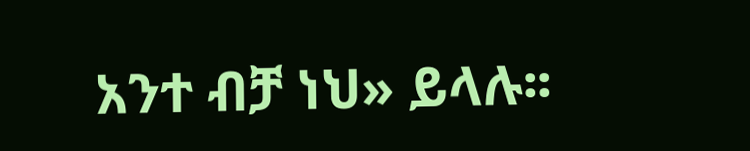አንተ ብቻ ነህ» ይላሉ፡፡